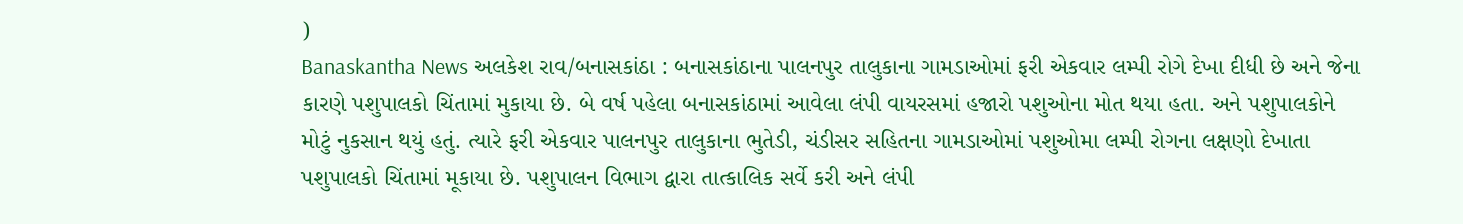)
Banaskantha News અલકેશ રાવ/બનાસકાંઠા : બનાસકાંઠાના પાલનપુર તાલુકાના ગામડાઓમાં ફરી એકવાર લમ્પી રોગે દેખા દીધી છે અને જેના કારણે પશુપાલકો ચિંતામાં મુકાયા છે. બે વર્ષ પહેલા બનાસકાંઠામાં આવેલા લંપી વાયરસમાં હજારો પશુઓના મોત થયા હતા. અને પશુપાલકોને મોટું નુકસાન થયું હતું. ત્યારે ફરી એકવાર પાલનપુર તાલુકાના ભુતેડી, ચંડીસર સહિતના ગામડાઓમાં પશુઓમા લમ્પી રોગના લક્ષણો દેખાતા પશુપાલકો ચિંતામાં મૂકાયા છે. પશુપાલન વિભાગ દ્વારા તાત્કાલિક સર્વે કરી અને લંપી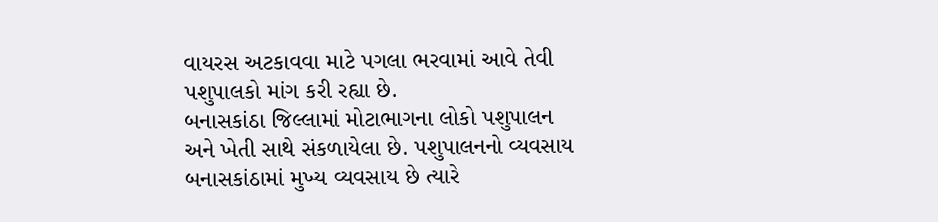વાયરસ અટકાવવા માટે પગલા ભરવામાં આવે તેવી પશુપાલકો માંગ કરી રહ્યા છે.
બનાસકાંઠા જિલ્લામાં મોટાભાગના લોકો પશુપાલન અને ખેતી સાથે સંકળાયેલા છે. પશુપાલનનો વ્યવસાય બનાસકાંઠામાં મુખ્ય વ્યવસાય છે ત્યારે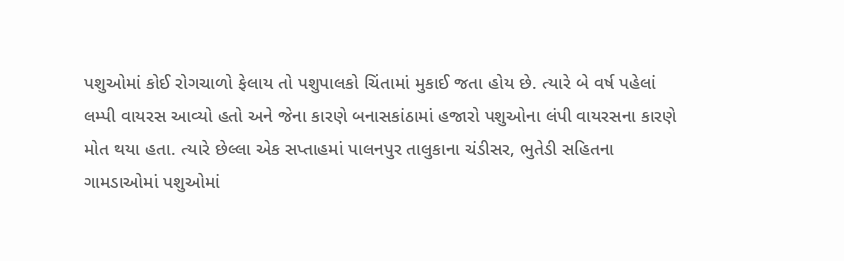પશુઓમાં કોઈ રોગચાળો ફેલાય તો પશુપાલકો ચિંતામાં મુકાઈ જતા હોય છે. ત્યારે બે વર્ષ પહેલાં લમ્પી વાયરસ આવ્યો હતો અને જેના કારણે બનાસકાંઠામાં હજારો પશુઓના લંપી વાયરસના કારણે મોત થયા હતા. ત્યારે છેલ્લા એક સપ્તાહમાં પાલનપુર તાલુકાના ચંડીસર, ભુતેડી સહિતના ગામડાઓમાં પશુઓમાં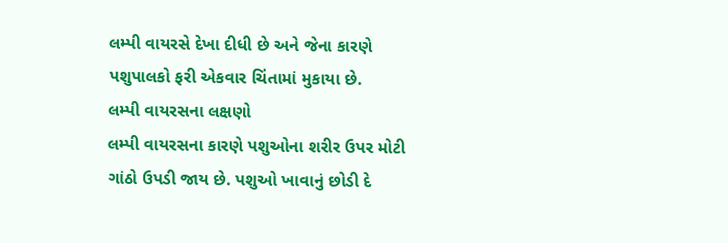લમ્પી વાયરસે દેખા દીધી છે અને જેના કારણે પશુપાલકો ફરી એકવાર ચિંતામાં મુકાયા છે.
લમ્પી વાયરસના લક્ષણો
લમ્પી વાયરસના કારણે પશુઓના શરીર ઉપર મોટી ગાંઠો ઉપડી જાય છે. પશુઓ ખાવાનું છોડી દે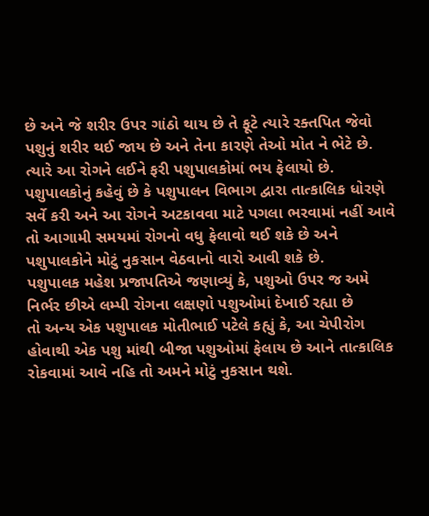છે અને જે શરીર ઉપર ગાંઠો થાય છે તે ફૂટે ત્યારે રક્તપિત જેવો પશુનું શરીર થઈ જાય છે અને તેના કારણે તેઓ મોત ને ભેટે છે. ત્યારે આ રોગને લઈને ફરી પશુપાલકોમાં ભય ફેલાયો છે. પશુપાલકોનું કહેવું છે કે પશુપાલન વિભાગ દ્વારા તાત્કાલિક ધોરણે સર્વે કરી અને આ રોગને અટકાવવા માટે પગલા ભરવામાં નહીં આવે તો આગામી સમયમાં રોગનો વધુ ફેલાવો થઈ શકે છે અને પશુપાલકોને મોટું નુકસાન વેઠવાનો વારો આવી શકે છે.
પશુપાલક મહેશ પ્રજાપતિએ જણાવ્યું કે, પશુઓ ઉપર જ અમે નિર્ભર છીએ લમ્પી રોગના લક્ષણો પશુઓમાં દેખાઈ રહ્યા છે
તો અન્ય એક પશુપાલક મોતીભાઈ પટેલે કહ્યું કે, આ ચેપીરોગ હોવાથી એક પશુ માંથી બીજા પશુઓમાં ફેલાય છે આને તાત્કાલિક રોકવામાં આવે નહિ તો અમને મોટું નુકસાન થશે.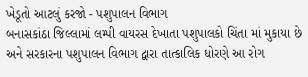ખેડૂતો આટલું કરજો - પશુપાલન વિભાગ
બનાસકાંઠા જિલ્લામાં લમ્પી વાયરસ દેખાતા પશુપાલકો ચિંતા માં મુકાયા છે અને સરકારના પશુપાલન વિભાગ દ્વારા તાત્કાલિક ધોરણે આ રોગ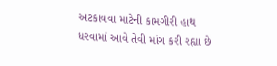અટકાવવા માટેની કામગીરી હાથ ધરવામાં આવે તેવી માંગ કરી રહ્યા છે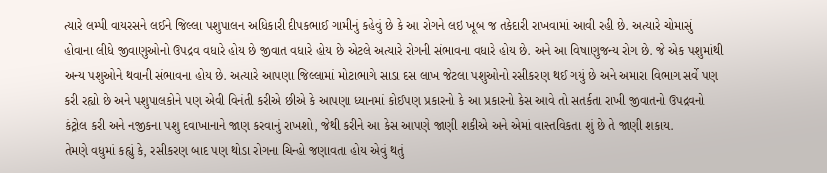ત્યારે લમ્પી વાયરસને લઈને જિલ્લા પશુપાલન અધિકારી દીપકભાઈ ગામીનું કહેવું છે કે આ રોગને લઇ ખૂબ જ તકેદારી રાખવામાં આવી રહી છે. અત્યારે ચોમાસું હોવાના લીધે જીવાણુઓનો ઉપદ્રવ વધારે હોય છે જીવાત વધારે હોય છે એટલે અત્યારે રોગની સંભાવના વધારે હોય છે. અને આ વિષાણુજન્ય રોગ છે. જે એક પશુમાંથી અન્ય પશુઓને થવાની સંભાવના હોય છે. અત્યારે આપણા જિલ્લામાં મોટાભાગે સાડા દસ લાખ જેટલા પશુઓનો રસીકરણ થઈ ગયું છે અને અમારા વિભાગ સર્વે પણ કરી રહ્યો છે અને પશુપાલકોને પણ એવી વિનંતી કરીએ છીએ કે આપણા ધ્યાનમાં કોઈપણ પ્રકારનો કે આ પ્રકારનો કેસ આવે તો સતર્કતા રાખી જીવાતનો ઉપદ્રવનો કંટ્રોલ કરી અને નજીકના પશુ દવાખાનાને જાણ કરવાનું રાખશો, જેથી કરીને આ કેસ આપણે જાણી શકીએ અને એમાં વાસ્તવિકતા શું છે તે જાણી શકાય.
તેમણે વધુમાં કહ્યું કે, રસીકરણ બાદ પણ થોડા રોગના ચિન્હો જણાવતા હોય એવું થતું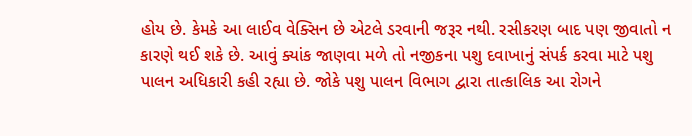હોય છે. કેમકે આ લાઈવ વેક્સિન છે એટલે ડરવાની જરૂર નથી. રસીકરણ બાદ પણ જીવાતો ન કારણે થઈ શકે છે. આવું ક્યાંક જાણવા મળે તો નજીકના પશુ દવાખાનું સંપર્ક કરવા માટે પશુ પાલન અધિકારી કહી રહ્યા છે. જોકે પશુ પાલન વિભાગ દ્વારા તાત્કાલિક આ રોગને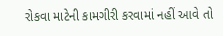રોકવા માટેની કામગીરી કરવામાં નહીં આવે તો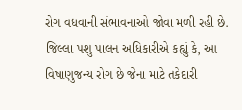રોગ વધવાની સંભાવનાઓ જોવા મળી રહી છે.
જિલ્લા પશુ પાલન અધિકારીએ કહ્યું કે, આ વિષાણુજન્ય રોગ છે જેના માટે તકેદારી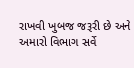રાખવી ખુબજ જરૂરી છે અને અમારો વિભાગ સર્વે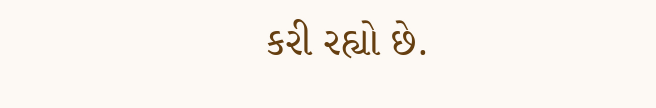કરી રહ્યો છે.